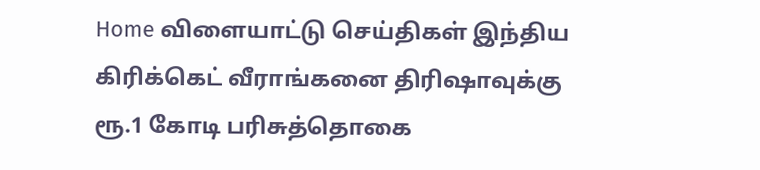Home விளையாட்டு செய்திகள் இந்திய கிரிக்கெட் வீராங்கனை திரிஷாவுக்கு ரூ.1 கோடி பரிசுத்தொகை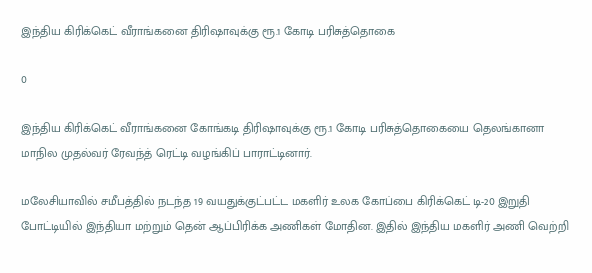இந்திய கிரிக்கெட் வீராங்கனை திரிஷாவுக்கு ரூ.1 கோடி பரிசுத்தொகை

0

இந்திய கிரிக்கெட் வீராங்கனை கோங்கடி திரிஷாவுக்கு ரூ.1 கோடி பரிசுத்தொகையை தெலங்கானா மாநில முதல்வர் ரேவந்த் ரெட்டி வழங்கிப் பாராட்டினார்.

மலேசியாவில் சமீபத்தில் நடந்த 19 வயதுக்குட்பட்ட மகளிர் உலக கோப்பை கிரிக்கெட் டி-20 இறுதி போட்டியில் இந்தியா மற்றும் தென் ஆப்பிரிக்க அணிகள் மோதின. இதில் இந்திய மகளிர் அணி வெற்றி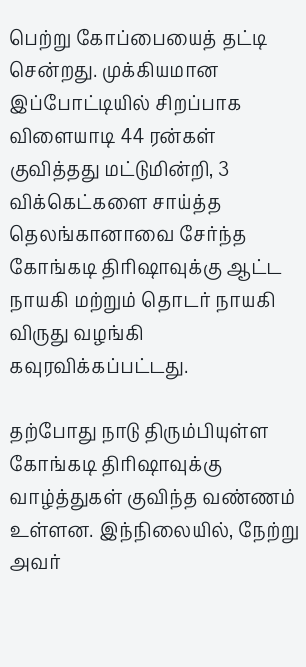பெற்று கோப்பையைத் தட்டி சென்றது. முக்கியமான இப்போட்டியில் சிறப்பாக விளையாடி 44 ரன்கள் குவித்தது மட்டுமின்றி, 3 விக்கெட்களை சாய்த்த தெலங்கானாவை சேர்ந்த கோங்கடி திரிஷாவுக்கு ஆட்ட நாயகி மற்றும் தொடர் நாயகி விருது வழங்கி கவுரவிக்கப்பட்டது.

தற்போது நாடு திரும்பியுள்ள கோங்கடி திரிஷாவுக்கு வாழ்த்துகள் குவிந்த வண்ணம் உள்ளன. இந்நிலையில், நேற்று அவர்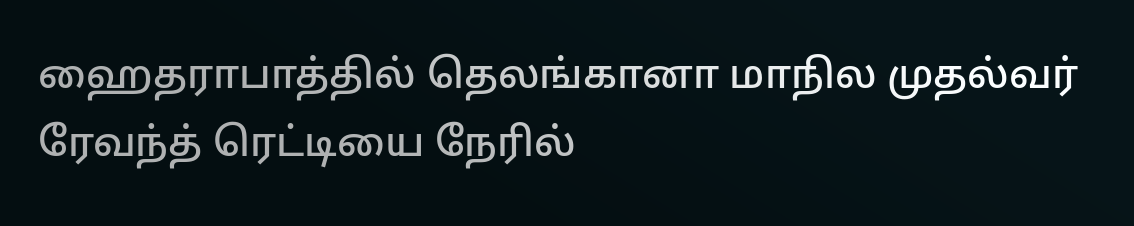ஹைதராபாத்தில் தெலங்கானா மாநில முதல்வர் ரேவந்த் ரெட்டியை நேரில்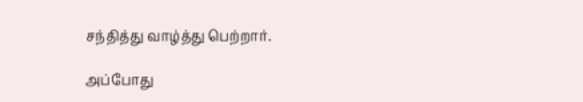சந்தித்து வாழ்த்து பெற்றார்.

அப்போது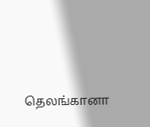தெலங்கானா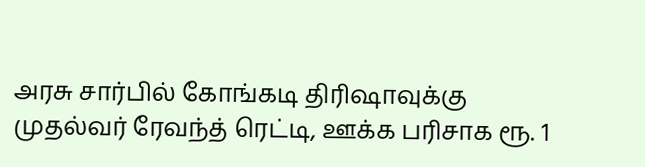அரசு சார்பில் கோங்கடி திரிஷாவுக்கு முதல்வர் ரேவந்த் ரெட்டி, ஊக்க பரிசாக ரூ. 1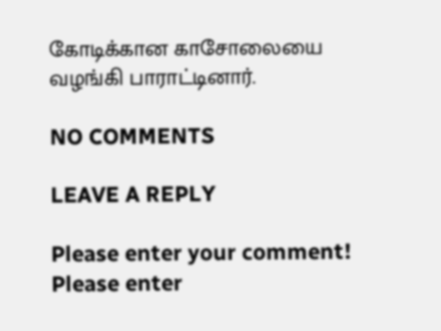கோடிக்கான காசோலையை வழங்கி பாராட்டினார்.

NO COMMENTS

LEAVE A REPLY

Please enter your comment!
Please enter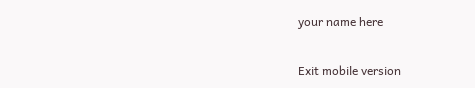your name here

Exit mobile version